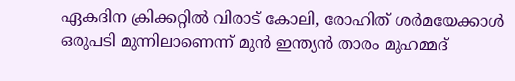ഏകദിന ക്രിക്കറ്റില്‍ വിരാട് കോലി, രോഹിത് ശര്‍മയേക്കാള്‍ ഒരുപടി മുന്നിലാണെന്ന് മുന്‍ ഇന്ത്യന്‍ താരം മുഹമ്മദ്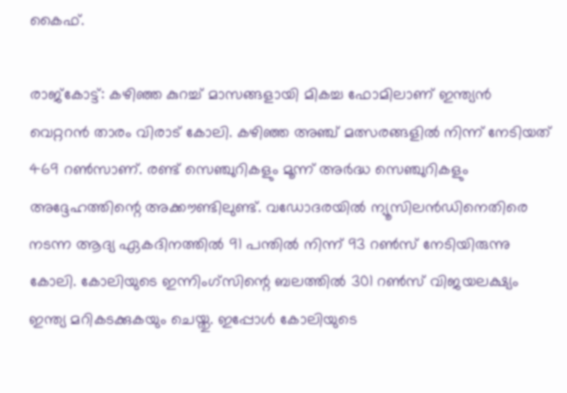കൈഫ്.

രാജ്‌കോട്ട്: കഴിഞ്ഞ കുറച്ച് മാസങ്ങളായി മികച്ച ഫോമിലാണ് ഇന്ത്യന്‍ വെറ്ററന്‍ താരം വിരാട് കോലി. കഴിഞ്ഞ അഞ്ച് മത്സരങ്ങളില്‍ നിന്ന് നേടിയത് 469 റണ്‍സാണ്. രണ്ട് സെഞ്ചുറികളും മൂന്ന് അര്‍ദ്ധ സെഞ്ചുറികളും അദ്ദേഹത്തിന്റെ അക്കൗണ്ടിലുണ്ട്. വഡോദരയില്‍ ന്യൂസിലന്‍ഡിനെതിരെ നടന്ന ആദ്യ ഏകദിനത്തില്‍ 91 പന്തില്‍ നിന്ന് 93 റണ്‍സ് നേടിയിരുന്നു കോലി. കോലിയുടെ ഇന്നിംഗ്‌സിന്റെ ബലത്തില്‍ 301 റണ്‍സ് വിജയലക്ഷ്യം ഇന്ത്യ മറികടക്കുകയും ചെയ്തു. ഇപ്പോള്‍ കോലിയുടെ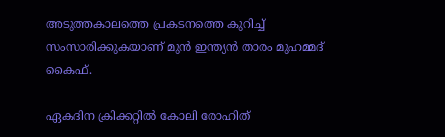അടുത്തകാലത്തെ പ്രകടനത്തെ കുറിച്ച് സംസാരിക്കുകയാണ് മുന്‍ ഇന്ത്യന്‍ താരം മുഹമ്മദ് കൈഫ്.

ഏകദിന ക്രിക്കറ്റില്‍ കോലി രോഹിത്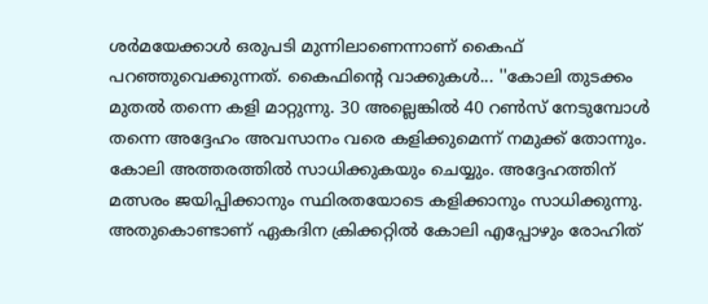ശര്‍മയേക്കാള്‍ ഒരുപടി മുന്നിലാണെന്നാണ് കൈഫ് പറഞ്ഞുവെക്കുന്നത്. കൈഫിന്റെ വാക്കുകള്‍... ''കോലി തുടക്കം മുതല്‍ തന്നെ കളി മാറ്റുന്നു. 30 അല്ലെങ്കില്‍ 40 റണ്‍സ് നേടുമ്പോള്‍ തന്നെ അദ്ദേഹം അവസാനം വരെ കളിക്കുമെന്ന് നമുക്ക് തോന്നും. കോലി അത്തരത്തില്‍ സാധിക്കുകയും ചെയ്യും. അദ്ദേഹത്തിന് മത്സരം ജയിപ്പിക്കാനും സ്ഥിരതയോടെ കളിക്കാനും സാധിക്കുന്നു. അതുകൊണ്ടാണ് ഏകദിന ക്രിക്കറ്റില്‍ കോലി എപ്പോഴും രോഹിത്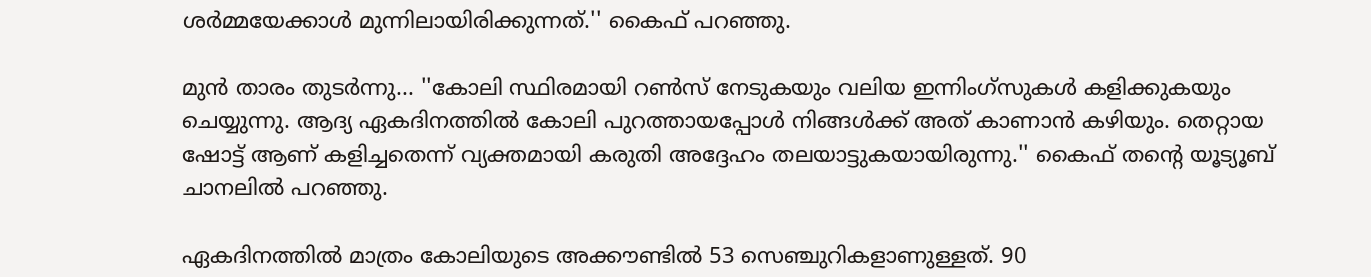ശര്‍മ്മയേക്കാള്‍ മുന്നിലായിരിക്കുന്നത്.'' കൈഫ് പറഞ്ഞു.

മുന്‍ താരം തുടര്‍ന്നു... ''കോലി സ്ഥിരമായി റണ്‍സ് നേടുകയും വലിയ ഇന്നിംഗ്സുകള്‍ കളിക്കുകയും ചെയ്യുന്നു. ആദ്യ ഏകദിനത്തില്‍ കോലി പുറത്തായപ്പോള്‍ നിങ്ങള്‍ക്ക് അത് കാണാന്‍ കഴിയും. തെറ്റായ ഷോട്ട് ആണ് കളിച്ചതെന്ന് വ്യക്തമായി കരുതി അദ്ദേഹം തലയാട്ടുകയായിരുന്നു.'' കൈഫ് തന്റെ യൂട്യൂബ് ചാനലില്‍ പറഞ്ഞു.

ഏകദിനത്തില്‍ മാത്രം കോലിയുടെ അക്കൗണ്ടില്‍ 53 സെഞ്ചുറികളാണുള്ളത്. 90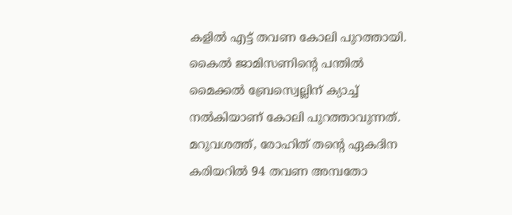കളില്‍ എട്ട് തവണ കോലി പുറത്തായി. കൈല്‍ ജാമിസണിന്റെ പന്തില്‍ മൈക്കല്‍ ബ്രേസ്വെല്ലിന് ക്യാച്ച് നല്‍കിയാണ് കോലി പുറത്താവുന്നത്. മറുവശത്ത്, രോഹിത് തന്റെ ഏകദിന കരിയറില്‍ 94 തവണ അമ്പതോ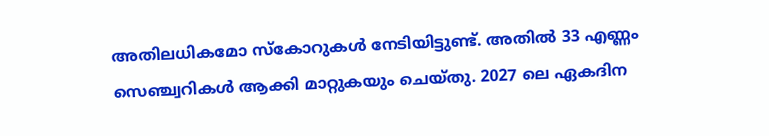അതിലധികമോ സ്‌കോറുകള്‍ നേടിയിട്ടുണ്ട്. അതില്‍ 33 എണ്ണം സെഞ്ച്വറികള്‍ ആക്കി മാറ്റുകയും ചെയ്തു. 2027 ലെ ഏകദിന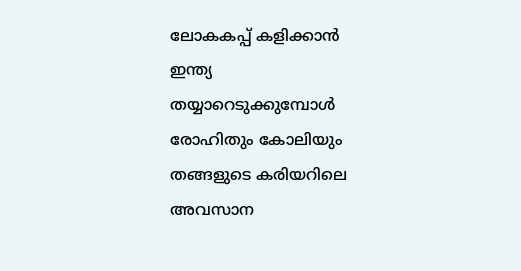ലോകകപ്പ് കളിക്കാന്‍ ഇന്ത്യ തയ്യാറെടുക്കുമ്പോള്‍ രോഹിതും കോലിയും തങ്ങളുടെ കരിയറിലെ അവസാന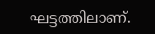ഘട്ടത്തിലാണ്.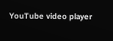YouTube video player